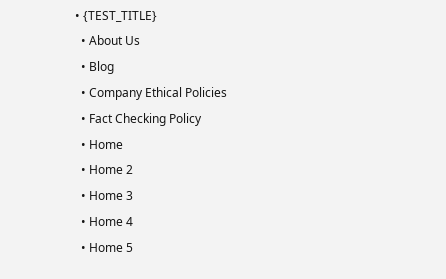• {TEST_TITLE}
  • About Us
  • Blog
  • Company Ethical Policies
  • Fact Checking Policy
  • Home
  • Home 2
  • Home 3
  • Home 4
  • Home 5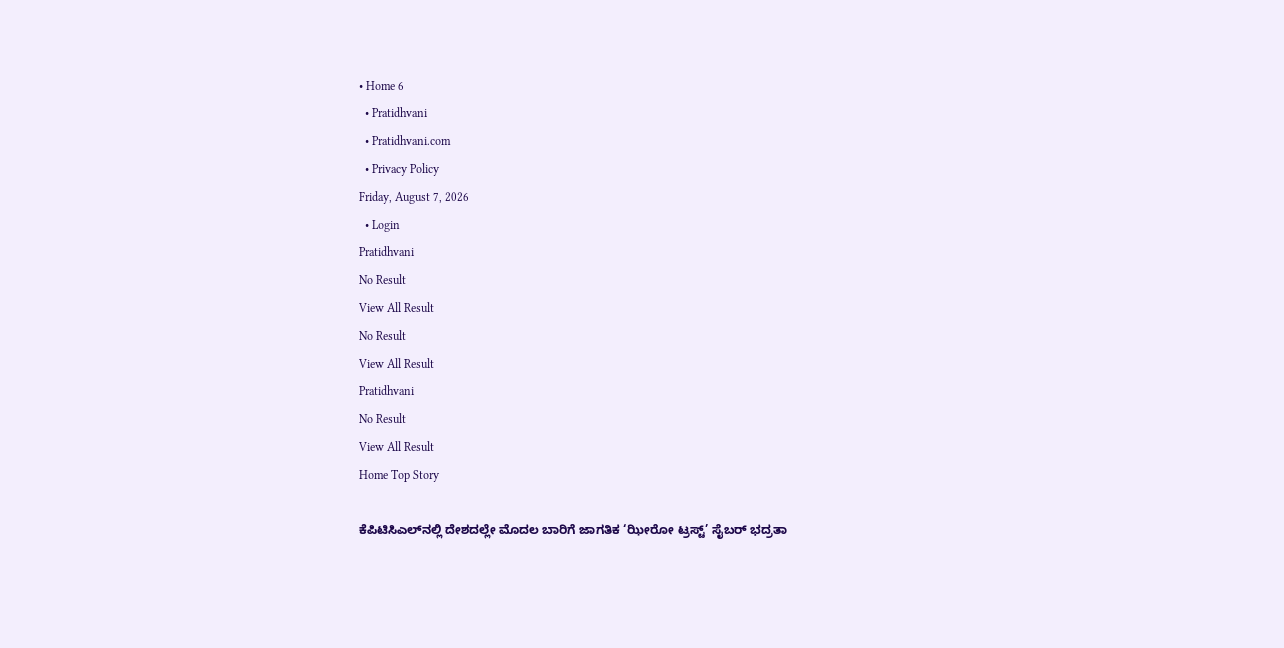• Home 6
  • Pratidhvani
  • Pratidhvani.com
  • Privacy Policy
Friday, August 7, 2026
  • Login
Pratidhvani
No Result
View All Result
No Result
View All Result
Pratidhvani
No Result
View All Result
Home Top Story

ಕೆಪಿಟಿಸಿಎಲ್‌ನಲ್ಲಿ ದೇಶದಲ್ಲೇ ಮೊದಲ ಬಾರಿಗೆ ಜಾಗತಿಕ ‘ಝೀರೋ ಟ್ರಸ್ಟ್’ ಸೈಬರ್ ಭದ್ರತಾ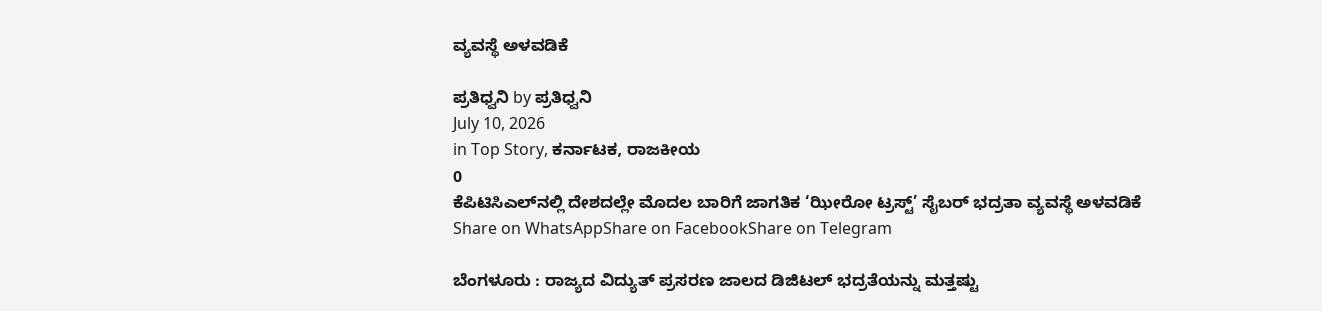ವ್ಯವಸ್ಥೆ ಅಳವಡಿಕೆ

ಪ್ರತಿಧ್ವನಿ by ಪ್ರತಿಧ್ವನಿ
July 10, 2026
in Top Story, ಕರ್ನಾಟಕ, ರಾಜಕೀಯ
0
ಕೆಪಿಟಿಸಿಎಲ್‌ನಲ್ಲಿ ದೇಶದಲ್ಲೇ ಮೊದಲ ಬಾರಿಗೆ ಜಾಗತಿಕ ‘ಝೀರೋ ಟ್ರಸ್ಟ್’ ಸೈಬರ್ ಭದ್ರತಾ ವ್ಯವಸ್ಥೆ ಅಳವಡಿಕೆ
Share on WhatsAppShare on FacebookShare on Telegram

ಬೆಂಗಳೂರು : ರಾಜ್ಯದ ವಿದ್ಯುತ್ ಪ್ರಸರಣ ಜಾಲದ ಡಿಜಿಟಲ್ ಭದ್ರತೆಯನ್ನು ಮತ್ತಷ್ಟು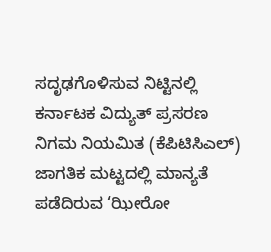ಸದೃಢಗೊಳಿಸುವ ನಿಟ್ಟಿನಲ್ಲಿ ಕರ್ನಾಟಕ ವಿದ್ಯುತ್ ಪ್ರಸರಣ ನಿಗಮ ನಿಯಮಿತ (ಕೆಪಿಟಿಸಿಎಲ್) ಜಾಗತಿಕ ಮಟ್ಟದಲ್ಲಿ ಮಾನ್ಯತೆ ಪಡೆದಿರುವ ‘ಝೀರೋ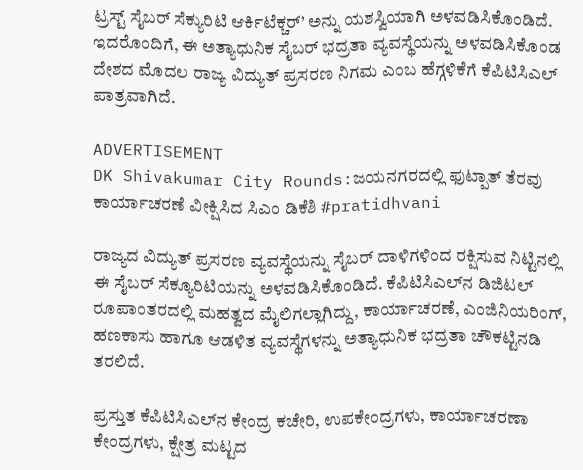ಟ್ರಸ್ಟ್ ಸೈಬರ್ ಸೆಕ್ಯುರಿಟಿ ಆರ್ಕಿಟೆಕ್ಚರ್’ ಅನ್ನು ಯಶಸ್ವಿಯಾಗಿ ಅಳವಡಿಸಿಕೊಂಡಿದೆ. ಇದರೊಂದಿಗೆ, ಈ ಅತ್ಯಾಧುನಿಕ ಸೈಬರ್ ಭದ್ರತಾ ವ್ಯವಸ್ಥೆಯನ್ನು ಅಳವಡಿಸಿಕೊಂಡ ದೇಶದ ಮೊದಲ ರಾಜ್ಯ ವಿದ್ಯುತ್ ಪ್ರಸರಣ ನಿಗಮ ಎಂಬ ಹೆಗ್ಗಳಿಕೆಗೆ ಕೆಪಿಟಿಸಿಎಲ್ ಪಾತ್ರವಾಗಿದೆ.

ADVERTISEMENT
DK Shivakumar City Rounds:ಜಯನಗರದಲ್ಲಿ ಫುಟ್ಪಾತ್ ತೆರವು ಕಾರ್ಯಾಚರಣೆ ವೀಕ್ಷಿಸಿದ ಸಿಎಂ ಡಿಕೆಶಿ #pratidhvani

ರಾಜ್ಯದ ವಿದ್ಯುತ್ ಪ್ರಸರಣ ವ್ಯವಸ್ಥೆಯನ್ನು ಸೈಬರ್ ದಾಳಿಗಳಿಂದ ರಕ್ಷಿಸುವ ನಿಟ್ಟಿನಲ್ಲಿ ಈ ಸೈಬರ್‌ ಸೆಕ್ಯೂರಿಟಿಯನ್ನು ಅಳವಡಿಸಿಕೊಂಡಿದೆ. ಕೆಪಿಟಿಸಿಎಲ್‌ನ ಡಿಜಿಟಲ್ ರೂಪಾಂತರದಲ್ಲಿ ಮಹತ್ವದ ಮೈಲಿಗಲ್ಲಾಗಿದ್ದು, ಕಾರ್ಯಾಚರಣೆ, ಎಂಜಿನಿಯರಿಂಗ್, ಹಣಕಾಸು ಹಾಗೂ ಆಡಳಿತ ವ್ಯವಸ್ಥೆಗಳನ್ನು ಅತ್ಯಾಧುನಿಕ ಭದ್ರತಾ ಚೌಕಟ್ಟಿನಡಿ ತರಲಿದೆ.

ಪ್ರಸ್ತುತ ಕೆಪಿಟಿಸಿಎಲ್‌ನ ಕೇಂದ್ರ ಕಚೇರಿ, ಉಪಕೇಂದ್ರಗಳು, ಕಾರ್ಯಾಚರಣಾ ಕೇಂದ್ರಗಳು, ಕ್ಷೇತ್ರ ಮಟ್ಟದ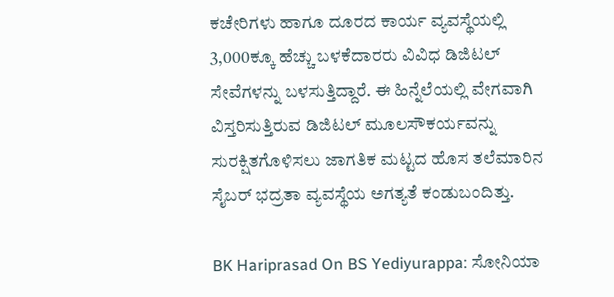ಕಚೇರಿಗಳು ಹಾಗೂ ದೂರದ ಕಾರ್ಯ ವ್ಯವಸ್ಥೆಯಲ್ಲಿ 3,000ಕ್ಕೂ ಹೆಚ್ಚು ಬಳಕೆದಾರರು ವಿವಿಧ ಡಿಜಿಟಲ್ ಸೇವೆಗಳನ್ನು ಬಳಸುತ್ತಿದ್ದಾರೆ. ಈ ಹಿನ್ನೆಲೆಯಲ್ಲಿ ವೇಗವಾಗಿ ವಿಸ್ತರಿಸುತ್ತಿರುವ ಡಿಜಿಟಲ್ ಮೂಲಸೌಕರ್ಯವನ್ನು ಸುರಕ್ಷಿತಗೊಳಿಸಲು ಜಾಗತಿಕ ಮಟ್ಟದ ಹೊಸ ತಲೆಮಾರಿನ ಸೈಬರ್ ಭದ್ರತಾ ವ್ಯವಸ್ಥೆಯ ಅಗತ್ಯತೆ ಕಂಡುಬಂದಿತ್ತು.

BK Hariprasad On BS Yediyurappa: ಸೋನಿಯಾ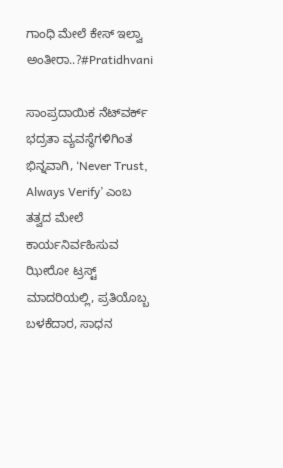ಗಾಂಧಿ ಮೇಲೆ ಕೇಸ್ ಇಲ್ವಾ ಅಂತೀರಾ..?#Pratidhvani

ಸಾಂಪ್ರದಾಯಿಕ ನೆಟ್‌ವರ್ಕ್ ಭದ್ರತಾ ವ್ಯವಸ್ಥೆಗಳಿಗಿಂತ ಭಿನ್ನವಾಗಿ, ‘Never Trust, Always Verify’ ಎಂಬ ತತ್ವದ ಮೇಲೆ ಕಾರ್ಯನಿರ್ವಹಿಸುವ ಝೀರೋ ಟ್ರಸ್ಟ್ ಮಾದರಿಯಲ್ಲಿ, ಪ್ರತಿಯೊಬ್ಬ ಬಳಕೆದಾರ, ಸಾಧನ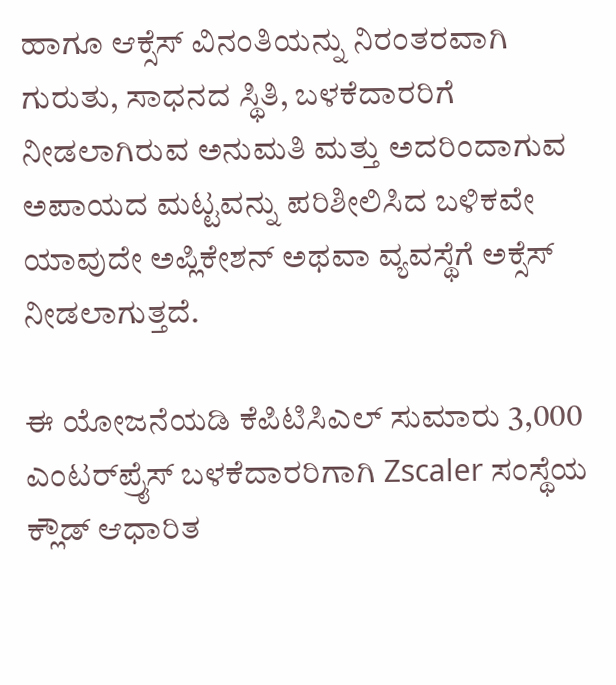ಹಾಗೂ ಆಕ್ಸೆಸ್‌ ವಿನಂತಿಯನ್ನು ನಿರಂತರವಾಗಿ ಗುರುತು, ಸಾಧನದ ಸ್ಥಿತಿ, ಬಳಕೆದಾರರಿಗೆ ನೀಡಲಾಗಿರುವ ಅನುಮತಿ ಮತ್ತು ಅದರಿಂದಾಗುವ ಅಪಾಯದ ಮಟ್ಟವನ್ನು ಪರಿಶೀಲಿಸಿದ ಬಳಿಕವೇ ಯಾವುದೇ ಅಪ್ಲಿಕೇಶನ್ ಅಥವಾ ವ್ಯವಸ್ಥೆಗೆ ಅಕ್ಸೆಸ್‌ ನೀಡಲಾಗುತ್ತದೆ.

ಈ ಯೋಜನೆಯಡಿ ಕೆಪಿಟಿಸಿಎಲ್ ಸುಮಾರು 3,000 ಎಂಟರ್‌ಪ್ರೈಸ್ ಬಳಕೆದಾರರಿಗಾಗಿ Zscaler ಸಂಸ್ಥೆಯ ಕ್ಲೌಡ್ ಆಧಾರಿತ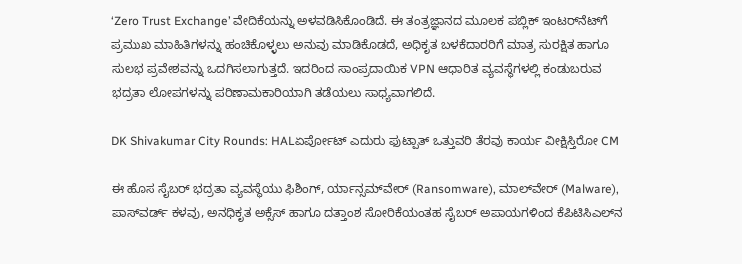‘Zero Trust Exchange’ ವೇದಿಕೆಯನ್ನು ಅಳವಡಿಸಿಕೊಂಡಿದೆ. ಈ ತಂತ್ರಜ್ಞಾನದ ಮೂಲಕ ಪಬ್ಲಿಕ್‌ ಇಂಟರ್‌ನೆಟ್‌ಗೆ ಪ್ರಮುಖ ಮಾಹಿತಿಗಳನ್ನು ಹಂಚಿಕೊಳ್ಳಲು ಅನುವು ಮಾಡಿಕೊಡದೆ, ಅಧಿಕೃತ ಬಳಕೆದಾರರಿಗೆ ಮಾತ್ರ ಸುರಕ್ಷಿತ ಹಾಗೂ ಸುಲಭ ಪ್ರವೇಶವನ್ನು ಒದಗಿಸಲಾಗುತ್ತದೆ. ಇದರಿಂದ ಸಾಂಪ್ರದಾಯಿಕ VPN ಆಧಾರಿತ ವ್ಯವಸ್ಥೆಗಳಲ್ಲಿ ಕಂಡುಬರುವ ಭದ್ರತಾ ಲೋಪಗಳನ್ನು ಪರಿಣಾಮಕಾರಿಯಾಗಿ ತಡೆಯಲು ಸಾಧ್ಯವಾಗಲಿದೆ.

DK Shivakumar City Rounds: HALಏರ್ಪೋಟ್ ಎದುರು ಫುಟ್ಪಾತ್ ಒತ್ತುವರಿ ತೆರವು ಕಾರ್ಯ ವೀಕ್ಷಿಸ್ತಿರೋ CM

ಈ ಹೊಸ ಸೈಬರ್ ಭದ್ರತಾ ವ್ಯವಸ್ಥೆಯು ಫಿಶಿಂಗ್, ರ್ಯಾನ್ಸಮ್‌ವೇರ್ (Ransomware), ಮಾಲ್‌ವೇರ್ (Malware), ಪಾಸ್‌ವರ್ಡ್ ಕಳವು, ಅನಧಿಕೃತ ಅಕ್ಸೆಸ್‌ ಹಾಗೂ ದತ್ತಾಂಶ ಸೋರಿಕೆಯಂತಹ ಸೈಬರ್ ಅಪಾಯಗಳಿಂದ ಕೆಪಿಟಿಸಿಎಲ್‌ನ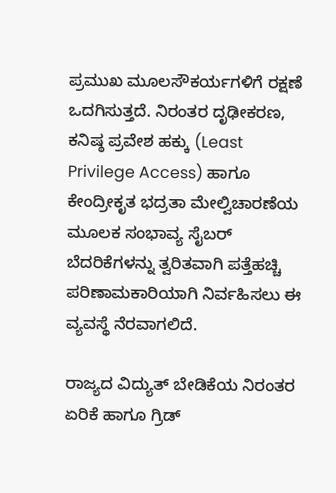ಪ್ರಮುಖ ಮೂಲಸೌಕರ್ಯಗಳಿಗೆ ರಕ್ಷಣೆ ಒದಗಿಸುತ್ತದೆ. ನಿರಂತರ ದೃಢೀಕರಣ, ಕನಿಷ್ಠ ಪ್ರವೇಶ ಹಕ್ಕು (Least Privilege Access) ಹಾಗೂ ಕೇಂದ್ರೀಕೃತ ಭದ್ರತಾ ಮೇಲ್ವಿಚಾರಣೆಯ ಮೂಲಕ ಸಂಭಾವ್ಯ ಸೈಬರ್ ಬೆದರಿಕೆಗಳನ್ನು ತ್ವರಿತವಾಗಿ ಪತ್ತೆಹಚ್ಚಿ ಪರಿಣಾಮಕಾರಿಯಾಗಿ ನಿರ್ವಹಿಸಲು ಈ ವ್ಯವಸ್ಥೆ ನೆರವಾಗಲಿದೆ.

ರಾಜ್ಯದ ವಿದ್ಯುತ್ ಬೇಡಿಕೆಯ ನಿರಂತರ ಏರಿಕೆ ಹಾಗೂ ಗ್ರಿಡ್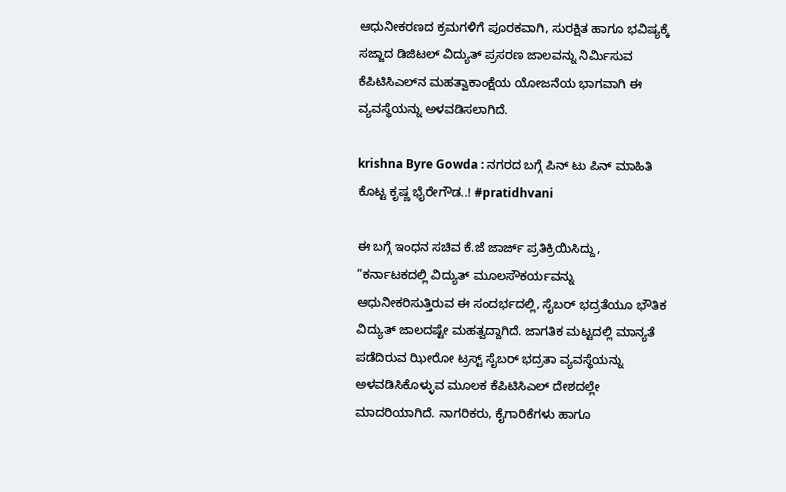ಆಧುನೀಕರಣದ ಕ್ರಮಗಳಿಗೆ ಪೂರಕವಾಗಿ, ಸುರಕ್ಷಿತ ಹಾಗೂ ಭವಿಷ್ಯಕ್ಕೆ ಸಜ್ಜಾದ ಡಿಜಿಟಲ್ ವಿದ್ಯುತ್ ಪ್ರಸರಣ ಜಾಲವನ್ನು ನಿರ್ಮಿಸುವ ಕೆಪಿಟಿಸಿಎಲ್‌ನ ಮಹತ್ವಾಕಾಂಕ್ಷೆಯ ಯೋಜನೆಯ ಭಾಗವಾಗಿ ಈ ವ್ಯವಸ್ಥೆಯನ್ನು ಅಳವಡಿಸಲಾಗಿದೆ.

krishna Byre Gowda : ನಗರದ ಬಗ್ಗೆ ಪಿನ್‌ ಟು ಪಿನ್‌ ಮಾಹಿತಿ ಕೊಟ್ಟ ಕೃಷ್ಣ ಭೈರೇಗೌಡ..! #pratidhvani

ಈ ಬಗ್ಗೆ ಇಂಧನ ಸಚಿವ ಕೆ.ಜೆ ಜಾರ್ಜ್ ಪ್ರತಿಕ್ರಿಯಿಸಿದ್ದು, “ಕರ್ನಾಟಕದಲ್ಲಿ ವಿದ್ಯುತ್ ಮೂಲಸೌಕರ್ಯವನ್ನು ಆಧುನೀಕರಿಸುತ್ತಿರುವ ಈ ಸಂದರ್ಭದಲ್ಲಿ, ಸೈಬರ್ ಭದ್ರತೆಯೂ ಭೌತಿಕ ವಿದ್ಯುತ್ ಜಾಲದಷ್ಟೇ ಮಹತ್ವದ್ದಾಗಿದೆ. ಜಾಗತಿಕ ಮಟ್ಟದಲ್ಲಿ ಮಾನ್ಯತೆ ಪಡೆದಿರುವ ಝೀರೋ ಟ್ರಸ್ಟ್ ಸೈಬರ್ ಭದ್ರತಾ ವ್ಯವಸ್ಥೆಯನ್ನು ಅಳವಡಿಸಿಕೊಳ್ಳುವ ಮೂಲಕ ಕೆಪಿಟಿಸಿಎಲ್ ದೇಶದಲ್ಲೇ ಮಾದರಿಯಾಗಿದೆ. ನಾಗರಿಕರು, ಕೈಗಾರಿಕೆಗಳು ಹಾಗೂ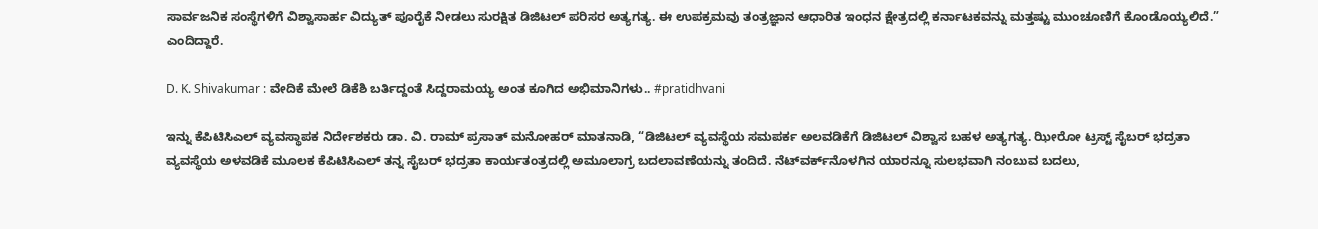ಸಾರ್ವಜನಿಕ ಸಂಸ್ಥೆಗಳಿಗೆ ವಿಶ್ವಾಸಾರ್ಹ ವಿದ್ಯುತ್ ಪೂರೈಕೆ ನೀಡಲು ಸುರಕ್ಷಿತ ಡಿಜಿಟಲ್ ಪರಿಸರ ಅತ್ಯಗತ್ಯ. ಈ ಉಪಕ್ರಮವು ತಂತ್ರಜ್ಞಾನ ಆಧಾರಿತ ಇಂಧನ ಕ್ಷೇತ್ರದಲ್ಲಿ ಕರ್ನಾಟಕವನ್ನು ಮತ್ತಷ್ಟು ಮುಂಚೂಣಿಗೆ ಕೊಂಡೊಯ್ಯಲಿದೆ.” ಎಂದಿದ್ದಾರೆ.

D. K. Shivakumar : ವೇದಿಕೆ ಮೇಲೆ ಡಿಕೆಶಿ ಬರ್ತಿದ್ದಂತೆ ಸಿದ್ದರಾಮಯ್ಯ ಅಂತ ಕೂಗಿದ ಅಭಿಮಾನಿಗಳು.. #pratidhvani

ಇನ್ನು ಕೆಪಿಟಿಸಿಎಲ್ ವ್ಯವಸ್ಥಾಪಕ ನಿರ್ದೇಶಕರು ಡಾ. ವಿ. ರಾಮ್ ಪ್ರಸಾತ್ ಮನೋಹರ್ ಮಾತನಾಡಿ, “ಡಿಜಿಟಲ್ ವ್ಯವಸ್ಥೆಯ ಸಮಪರ್ಕ ಅಲವಡಿಕೆಗೆ ಡಿಜಿಟಲ್ ವಿಶ್ವಾಸ ಬಹಳ ಅತ್ಯಗತ್ಯ. ಝೀರೋ ಟ್ರಸ್ಟ್ ಸೈಬರ್ ಭದ್ರತಾ ವ್ಯವಸ್ಥೆಯ ಅಳವಡಿಕೆ ಮೂಲಕ ಕೆಪಿಟಿಸಿಎಲ್ ತನ್ನ ಸೈಬರ್ ಭದ್ರತಾ ಕಾರ್ಯತಂತ್ರದಲ್ಲಿ ಅಮೂಲಾಗ್ರ ಬದಲಾವಣೆಯನ್ನು ತಂದಿದೆ. ನೆಟ್‌ವರ್ಕ್‌ನೊಳಗಿನ ಯಾರನ್ನೂ ಸುಲಭವಾಗಿ ನಂಬುವ ಬದಲು,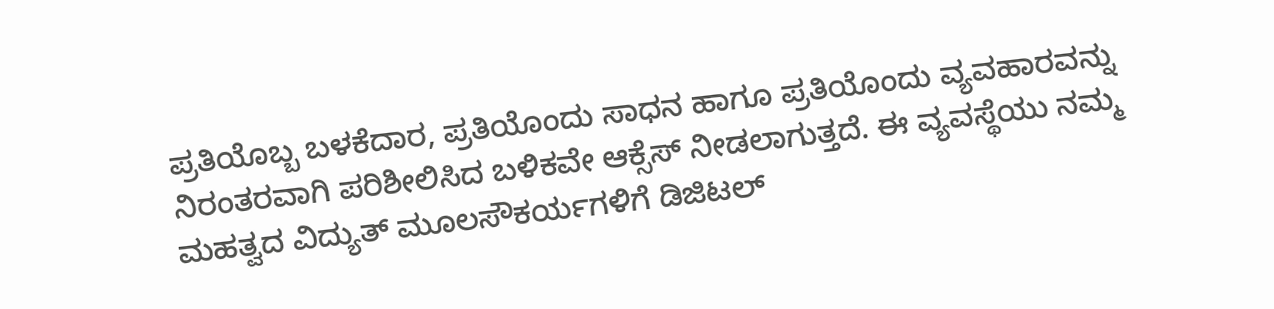ಪ್ರತಿಯೊಬ್ಬ ಬಳಕೆದಾರ, ಪ್ರತಿಯೊಂದು ಸಾಧನ ಹಾಗೂ ಪ್ರತಿಯೊಂದು ವ್ಯವಹಾರವನ್ನು ನಿರಂತರವಾಗಿ ಪರಿಶೀಲಿಸಿದ ಬಳಿಕವೇ ಆಕ್ಸೆಸ್‌ ನೀಡಲಾಗುತ್ತದೆ. ಈ ವ್ಯವಸ್ಥೆಯು ನಮ್ಮ ಮಹತ್ವದ ವಿದ್ಯುತ್ ಮೂಲಸೌಕರ್ಯಗಳಿಗೆ ಡಿಜಿಟಲ್‌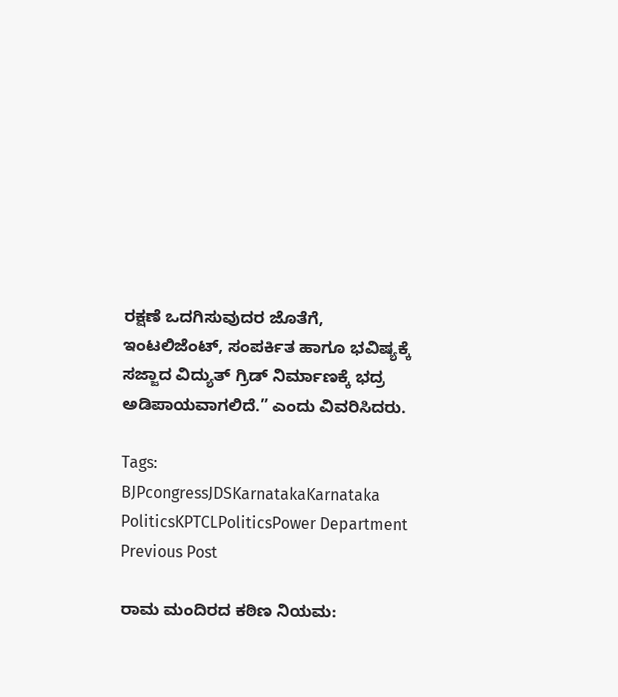ರಕ್ಷಣೆ ಒದಗಿಸುವುದರ ಜೊತೆಗೆ, ಇಂಟಲಿಜೆಂಟ್‌, ಸಂಪರ್ಕಿತ ಹಾಗೂ ಭವಿಷ್ಯಕ್ಕೆ ಸಜ್ಜಾದ ವಿದ್ಯುತ್ ಗ್ರಿಡ್ ನಿರ್ಮಾಣಕ್ಕೆ ಭದ್ರ ಅಡಿಪಾಯವಾಗಲಿದೆ.” ಎಂದು ವಿವರಿಸಿದರು.

Tags: BJPcongressJDSKarnatakaKarnataka PoliticsKPTCLPoliticsPower Department
Previous Post

ರಾಮ ಮಂದಿರದ ಕಠಿಣ ನಿಯಮ: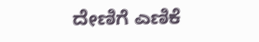ದೇಣಿಗೆ ಎಣಿಕೆ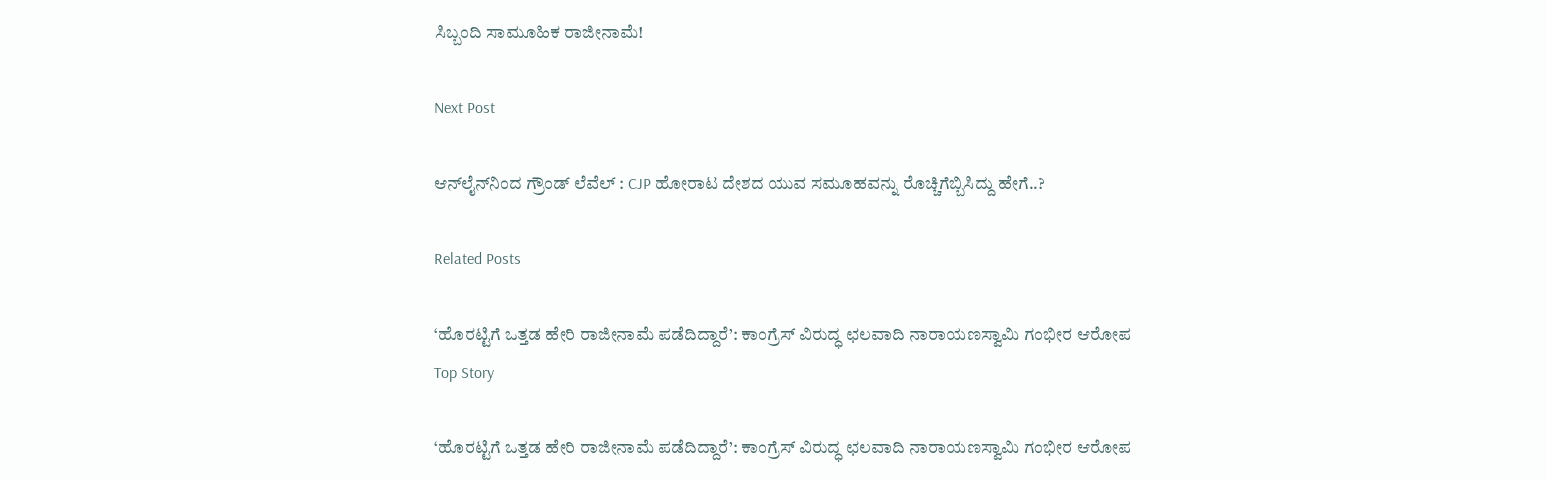ಸಿಬ್ಬಂದಿ ಸಾಮೂಹಿಕ ರಾಜೀನಾಮೆ!

Next Post

ಆನ್‌ಲೈನ್‌ನಿಂದ ಗ್ರೌಂಡ್‌ ಲೆವೆಲ್‌ : CJP ಹೋರಾಟ ದೇಶದ ಯುವ ಸಮೂಹವನ್ನು ರೊಚ್ಚಿಗೆಬ್ಬಿಸಿದ್ದು ಹೇಗೆ..?

Related Posts

‘ಹೊರಟ್ಟಿಗೆ ಒತ್ತಡ ಹೇರಿ ರಾಜೀನಾಮೆ ಪಡೆದಿದ್ದಾರೆ’: ಕಾಂಗ್ರೆಸ್ ವಿರುದ್ಧ ಛಲವಾದಿ ನಾರಾಯಣಸ್ವಾಮಿ ಗಂಭೀರ ಆರೋಪ
Top Story

‘ಹೊರಟ್ಟಿಗೆ ಒತ್ತಡ ಹೇರಿ ರಾಜೀನಾಮೆ ಪಡೆದಿದ್ದಾರೆ’: ಕಾಂಗ್ರೆಸ್ ವಿರುದ್ಧ ಛಲವಾದಿ ನಾರಾಯಣಸ್ವಾಮಿ ಗಂಭೀರ ಆರೋಪ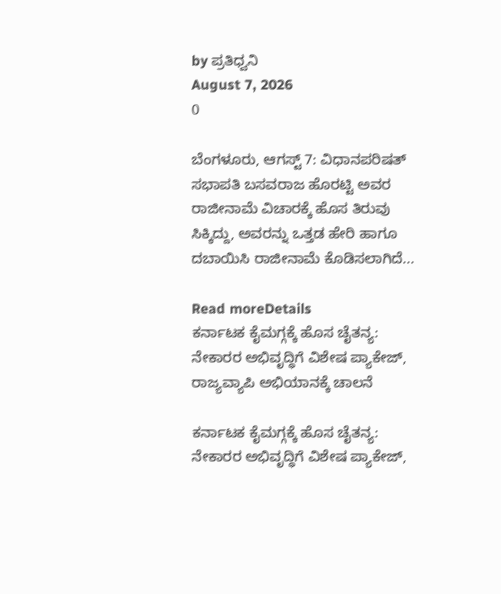by ಪ್ರತಿಧ್ವನಿ
August 7, 2026
0

ಬೆಂಗಳೂರು, ಆಗಸ್ಟ್ 7: ವಿಧಾನಪರಿಷತ್ ಸಭಾಪತಿ ಬಸವರಾಜ ಹೊರಟ್ಟಿ ಅವರ ರಾಜೀನಾಮೆ ವಿಚಾರಕ್ಕೆ ಹೊಸ ತಿರುವು ಸಿಕ್ಕಿದ್ದು, ಅವರನ್ನು ಒತ್ತಡ ಹೇರಿ ಹಾಗೂ ದಬಾಯಿಸಿ ರಾಜೀನಾಮೆ ಕೊಡಿಸಲಾಗಿದೆ...

Read moreDetails
ಕರ್ನಾಟಕ ಕೈಮಗ್ಗಕ್ಕೆ ಹೊಸ ಚೈತನ್ಯ: ನೇಕಾರರ ಅಭಿವೃದ್ಧಿಗೆ ವಿಶೇಷ ಪ್ಯಾಕೇಜ್‌, ರಾಜ್ಯವ್ಯಾಪಿ ಅಭಿಯಾನಕ್ಕೆ ಚಾಲನೆ

ಕರ್ನಾಟಕ ಕೈಮಗ್ಗಕ್ಕೆ ಹೊಸ ಚೈತನ್ಯ: ನೇಕಾರರ ಅಭಿವೃದ್ಧಿಗೆ ವಿಶೇಷ ಪ್ಯಾಕೇಜ್‌,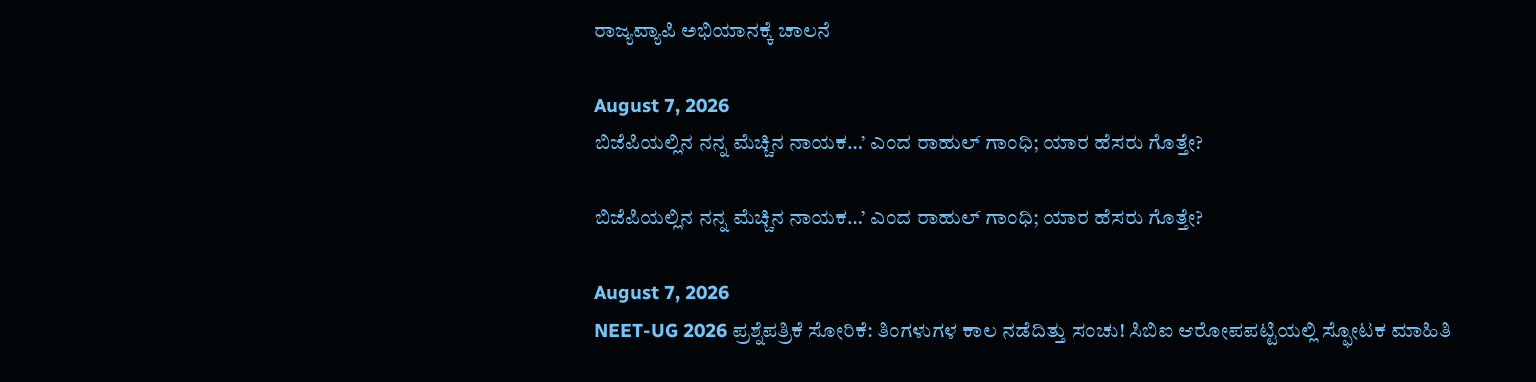ರಾಜ್ಯವ್ಯಾಪಿ ಅಭಿಯಾನಕ್ಕೆ ಚಾಲನೆ

August 7, 2026
ಬಿಜೆಪಿಯಲ್ಲಿನ ನನ್ನ ಮೆಚ್ಚಿನ ನಾಯಕ…’ ಎಂದ ರಾಹುಲ್ ಗಾಂಧಿ; ಯಾರ ಹೆಸರು ಗೊತ್ತೇ?

ಬಿಜೆಪಿಯಲ್ಲಿನ ನನ್ನ ಮೆಚ್ಚಿನ ನಾಯಕ…’ ಎಂದ ರಾಹುಲ್ ಗಾಂಧಿ; ಯಾರ ಹೆಸರು ಗೊತ್ತೇ?

August 7, 2026
NEET-UG 2026 ಪ್ರಶ್ನೆಪತ್ರಿಕೆ ಸೋರಿಕೆ: ತಿಂಗಳುಗಳ ಕಾಲ ನಡೆದಿತ್ತು ಸಂಚು! ಸಿಬಿಐ ಆರೋಪಪಟ್ಟಿಯಲ್ಲಿ ಸ್ಫೋಟಕ ಮಾಹಿತಿ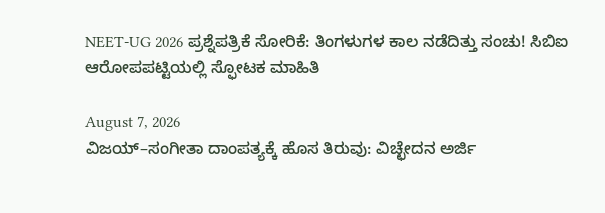NEET-UG 2026 ಪ್ರಶ್ನೆಪತ್ರಿಕೆ ಸೋರಿಕೆ: ತಿಂಗಳುಗಳ ಕಾಲ ನಡೆದಿತ್ತು ಸಂಚು! ಸಿಬಿಐ ಆರೋಪಪಟ್ಟಿಯಲ್ಲಿ ಸ್ಫೋಟಕ ಮಾಹಿತಿ

August 7, 2026
ವಿಜಯ್–ಸಂಗೀತಾ ದಾಂಪತ್ಯಕ್ಕೆ ಹೊಸ ತಿರುವು: ವಿಚ್ಛೇದನ ಅರ್ಜಿ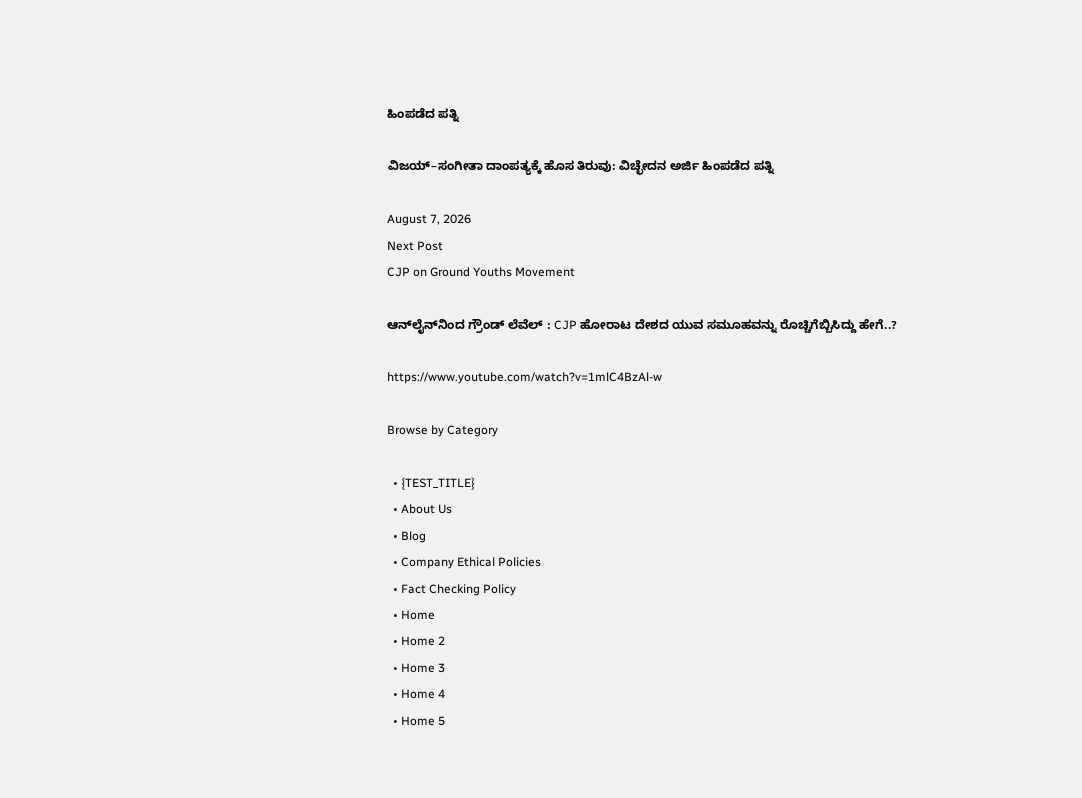ಹಿಂಪಡೆದ ಪತ್ನಿ

ವಿಜಯ್–ಸಂಗೀತಾ ದಾಂಪತ್ಯಕ್ಕೆ ಹೊಸ ತಿರುವು: ವಿಚ್ಛೇದನ ಅರ್ಜಿ ಹಿಂಪಡೆದ ಪತ್ನಿ

August 7, 2026
Next Post
CJP on Ground Youths Movement

ಆನ್‌ಲೈನ್‌ನಿಂದ ಗ್ರೌಂಡ್‌ ಲೆವೆಲ್‌ : CJP ಹೋರಾಟ ದೇಶದ ಯುವ ಸಮೂಹವನ್ನು ರೊಚ್ಚಿಗೆಬ್ಬಿಸಿದ್ದು ಹೇಗೆ..?

https://www.youtube.com/watch?v=1mlC4BzAl-w

Browse by Category

  • {TEST_TITLE}
  • About Us
  • Blog
  • Company Ethical Policies
  • Fact Checking Policy
  • Home
  • Home 2
  • Home 3
  • Home 4
  • Home 5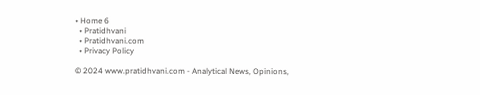• Home 6
  • Pratidhvani
  • Pratidhvani.com
  • Privacy Policy

© 2024 www.pratidhvani.com - Analytical News, Opinions,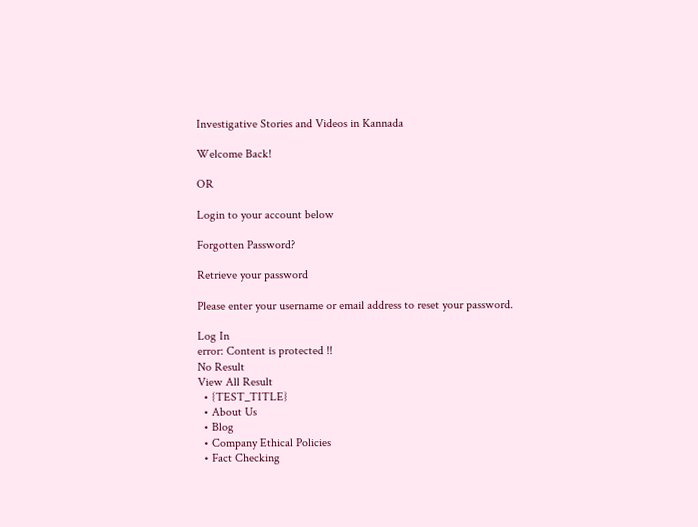Investigative Stories and Videos in Kannada

Welcome Back!

OR

Login to your account below

Forgotten Password?

Retrieve your password

Please enter your username or email address to reset your password.

Log In
error: Content is protected !!
No Result
View All Result
  • {TEST_TITLE}
  • About Us
  • Blog
  • Company Ethical Policies
  • Fact Checking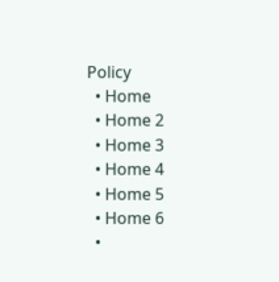Policy
  • Home
  • Home 2
  • Home 3
  • Home 4
  • Home 5
  • Home 6
  •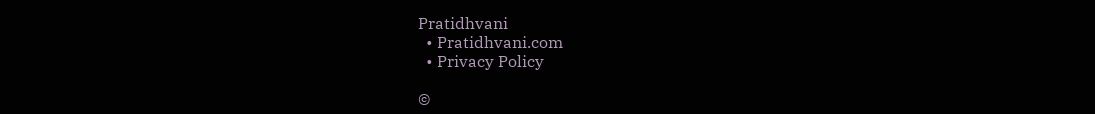Pratidhvani
  • Pratidhvani.com
  • Privacy Policy

©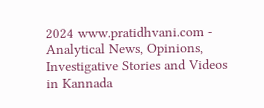2024 www.pratidhvani.com - Analytical News, Opinions, Investigative Stories and Videos in Kannada